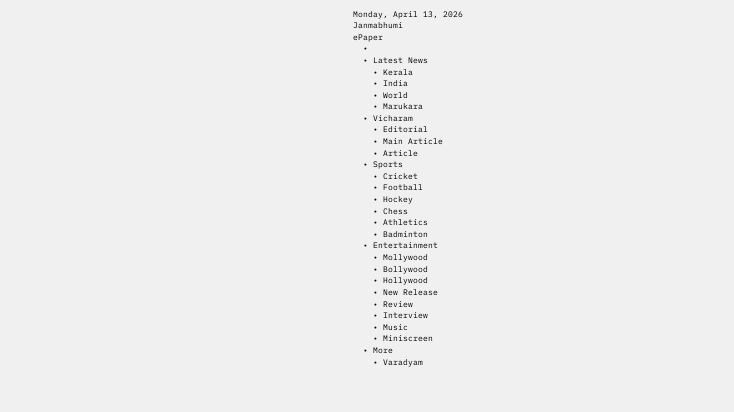Monday, April 13, 2026
Janmabhumi
ePaper
  •
  • Latest News
    • Kerala
    • India
    • World
    • Marukara
  • Vicharam
    • Editorial
    • Main Article
    • Article
  • Sports
    • Cricket
    • Football
    • Hockey
    • Chess
    • Athletics
    • Badminton
  • Entertainment
    • Mollywood
    • Bollywood
    • Hollywood
    • New Release
    • Review
    • Interview
    • Music
    • Miniscreen
  • More
    • Varadyam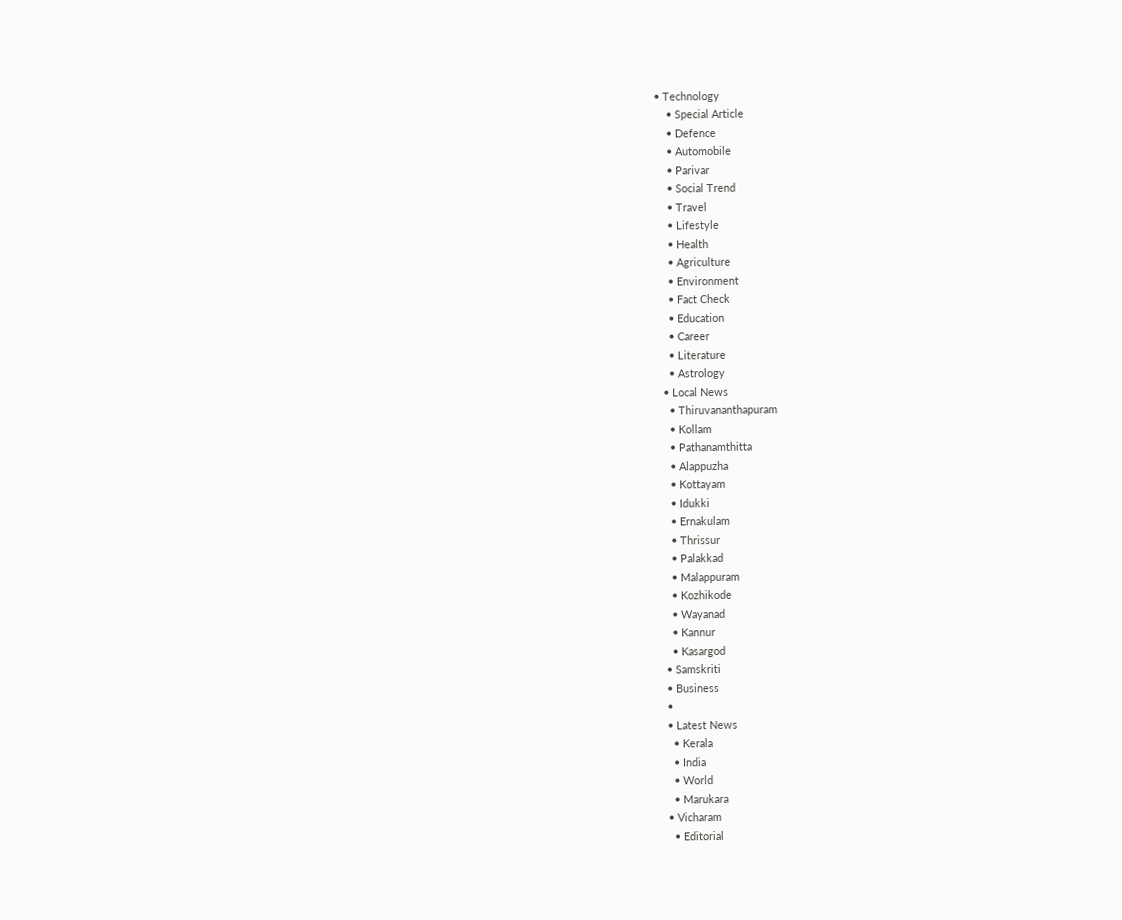• Technology
    • Special Article
    • Defence
    • Automobile
    • Parivar
    • Social Trend
    • Travel
    • Lifestyle
    • Health
    • Agriculture
    • Environment
    • Fact Check
    • Education
    • Career
    • Literature
    • Astrology
  • Local News
    • Thiruvananthapuram
    • Kollam
    • Pathanamthitta
    • Alappuzha
    • Kottayam
    • Idukki
    • Ernakulam
    • Thrissur
    • Palakkad
    • Malappuram
    • Kozhikode
    • Wayanad
    • Kannur
    • Kasargod
  • Samskriti
  • Business
  •
  • Latest News
    • Kerala
    • India
    • World
    • Marukara
  • Vicharam
    • Editorial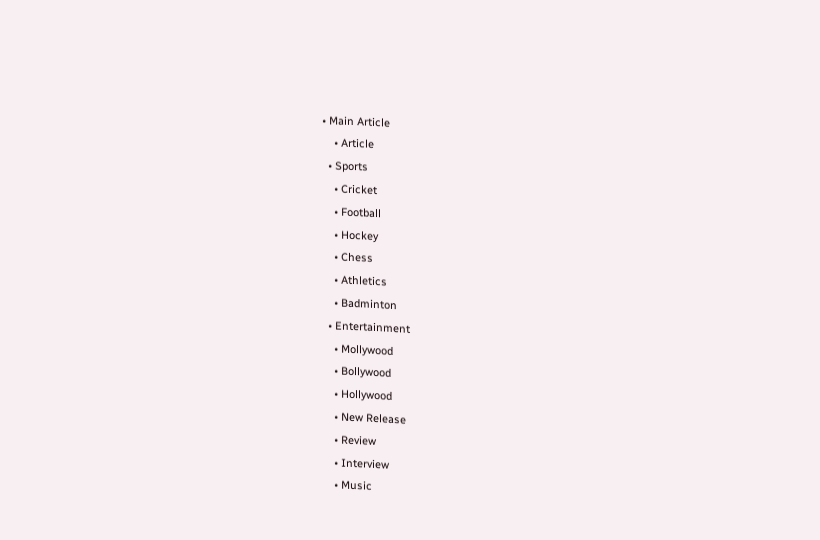• Main Article
    • Article
  • Sports
    • Cricket
    • Football
    • Hockey
    • Chess
    • Athletics
    • Badminton
  • Entertainment
    • Mollywood
    • Bollywood
    • Hollywood
    • New Release
    • Review
    • Interview
    • Music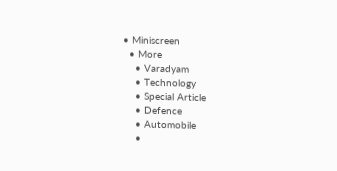• Miniscreen
  • More
    • Varadyam
    • Technology
    • Special Article
    • Defence
    • Automobile
    •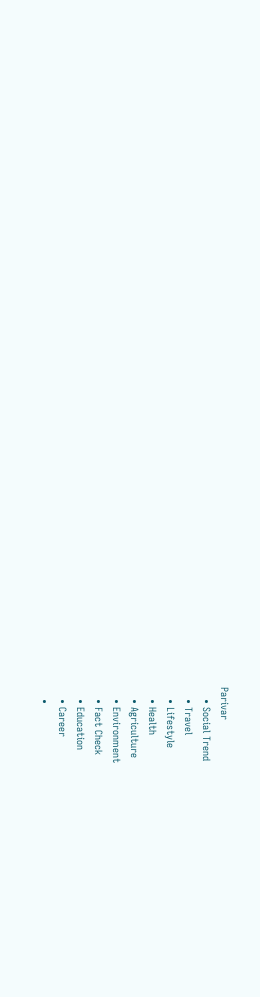Parivar
    • Social Trend
    • Travel
    • Lifestyle
    • Health
    • Agriculture
    • Environment
    • Fact Check
    • Education
    • Career
    •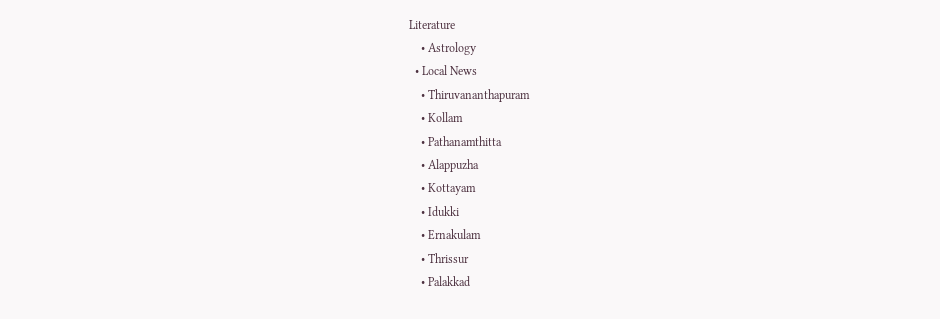Literature
    • Astrology
  • Local News
    • Thiruvananthapuram
    • Kollam
    • Pathanamthitta
    • Alappuzha
    • Kottayam
    • Idukki
    • Ernakulam
    • Thrissur
    • Palakkad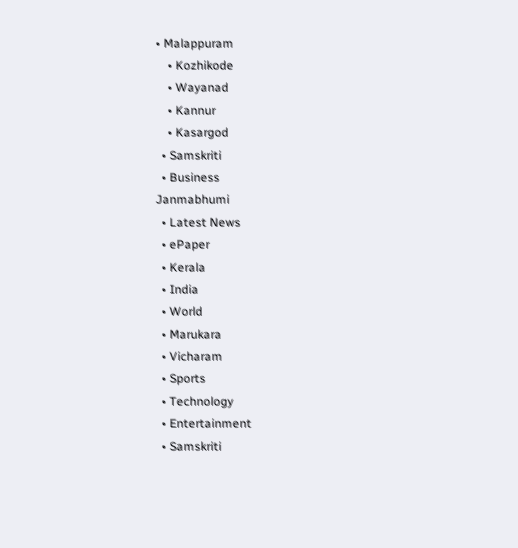• Malappuram
    • Kozhikode
    • Wayanad
    • Kannur
    • Kasargod
  • Samskriti
  • Business
Janmabhumi
  • Latest News
  • ePaper
  • Kerala
  • India
  • World
  • Marukara
  • Vicharam
  • Sports
  • Technology
  • Entertainment
  • Samskriti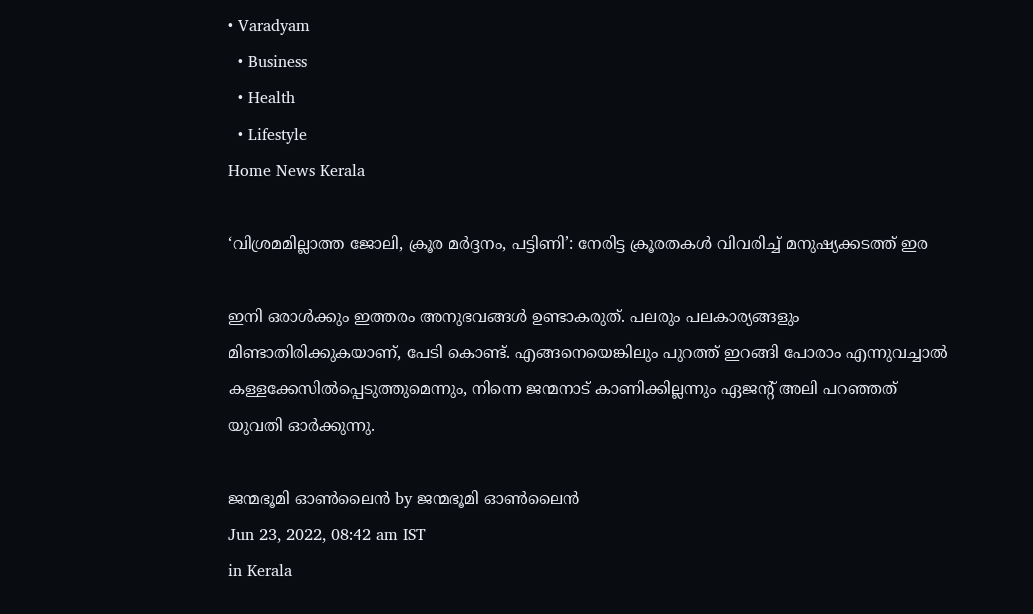• Varadyam
  • Business
  • Health
  • Lifestyle
Home News Kerala

‘വിശ്രമമില്ലാത്ത ജോലി, ക്രൂര മര്‍ദ്ദനം, പട്ടിണി’: നേരിട്ട ക്രൂരതകള്‍ വിവരിച്ച് മനുഷ്യക്കടത്ത് ഇര

ഇനി ഒരാള്‍ക്കും ഇത്തരം അനുഭവങ്ങള്‍ ഉണ്ടാകരുത്. പലരും പലകാര്യങ്ങളും മിണ്ടാതിരിക്കുകയാണ്, പേടി കൊണ്ട്. എങ്ങനെയെങ്കിലും പുറത്ത് ഇറങ്ങി പോരാം എന്നുവച്ചാല്‍ കള്ളക്കേസില്‍പ്പെടുത്തുമെന്നും, നിന്നെ ജന്മനാട് കാണിക്കില്ലന്നും ഏജന്റ് അലി പറഞ്ഞത് യുവതി ഓര്‍ക്കുന്നു.

ജന്മഭൂമി ഓണ്‍ലൈന്‍ by ജന്മഭൂമി ഓണ്‍ലൈന്‍
Jun 23, 2022, 08:42 am IST
in Kerala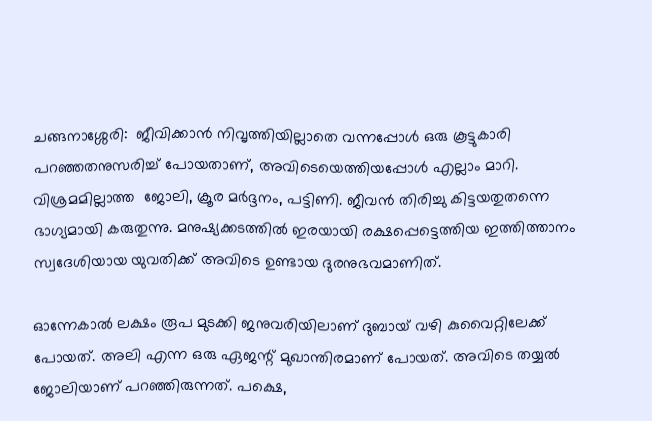ചങ്ങനാശ്ശേരി:  ജീവിക്കാന്‍ നിവൃത്തിയില്ലാതെ വന്നപ്പോള്‍ ഒരു കൂട്ടുകാരി പറഞ്ഞതനുസരിച്ച് പോയതാണ്, അവിടെയെത്തിയപ്പോള്‍ എല്ലാം മാറി. വിശ്രമമില്ലാത്ത  ജോലി, ക്രൂര മര്‍ദ്ദനം, പട്ടിണി. ജീവന്‍ തിരിച്ചു കിട്ടയതുതന്നെ ഭാഗ്യമായി കരുതുന്നു. മനുഷ്യക്കടത്തില്‍ ഇരയായി രക്ഷപ്പെട്ടെത്തിയ ഇത്തിത്താനം സ്വദേശിയായ യുവതിക്ക് അവിടെ ഉണ്ടായ ദുരനുഭവമാണിത്.

ഓന്നേകാല്‍ ലക്ഷം രൂപ മുടക്കി ജനുവരിയിലാണ് ദുബായ് വഴി കുവൈറ്റിലേക്ക് പോയത്. അലി എന്ന ഒരു ഏജന്റ് മുഖാന്തിരമാണ് പോയത്. അവിടെ തയ്യല്‍ ജോലിയാണ് പറഞ്ഞിരുന്നത്. പക്ഷെ,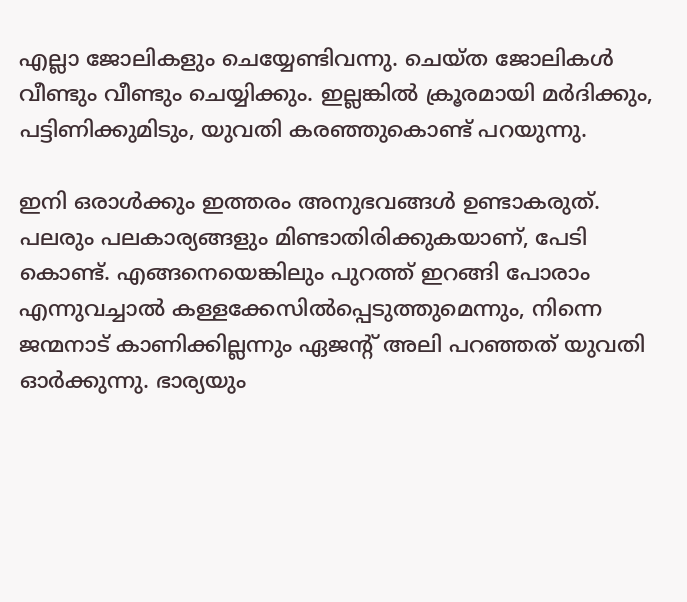എല്ലാ ജോലികളും ചെയ്യേണ്ടിവന്നു. ചെയ്ത ജോലികള്‍ വീണ്ടും വീണ്ടും ചെയ്യിക്കും. ഇല്ലങ്കില്‍ ക്രൂരമായി മര്‍ദിക്കും, പട്ടിണിക്കുമിടും, യുവതി കരഞ്ഞുകൊണ്ട് പറയുന്നു.

ഇനി ഒരാള്‍ക്കും ഇത്തരം അനുഭവങ്ങള്‍ ഉണ്ടാകരുത്. പലരും പലകാര്യങ്ങളും മിണ്ടാതിരിക്കുകയാണ്, പേടി കൊണ്ട്. എങ്ങനെയെങ്കിലും പുറത്ത് ഇറങ്ങി പോരാം എന്നുവച്ചാല്‍ കള്ളക്കേസില്‍പ്പെടുത്തുമെന്നും, നിന്നെ ജന്മനാട് കാണിക്കില്ലന്നും ഏജന്റ് അലി പറഞ്ഞത് യുവതി ഓര്‍ക്കുന്നു. ഭാര്യയും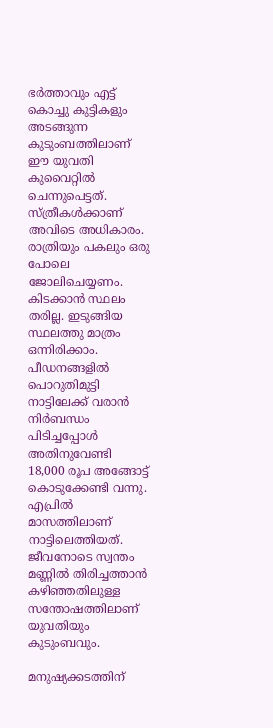ഭര്‍ത്താവും എട്ട് കൊച്ചു കുട്ടികളും അടങ്ങുന്ന കുടുംബത്തിലാണ് ഈ യുവതി കുവൈറ്റില്‍ ചെന്നുപെട്ടത്. സ്ത്രീകള്‍ക്കാണ് അവിടെ അധികാരം. രാത്രിയും പകലും ഒരു പോലെ ജോലിചെയ്യണം. കിടക്കാന്‍ സ്ഥലം തരില്ല. ഇടുങ്ങിയ സ്ഥലത്തു മാത്രം ഒന്നിരിക്കാം. പീഡനങ്ങളില്‍ പൊറുതിമുട്ടി നാട്ടിലേക്ക് വരാന്‍ നിര്‍ബന്ധം പിടിച്ചപ്പോള്‍ അതിനുവേണ്ടി 18,000 രൂപ അങ്ങോട്ട് കൊടുക്കേണ്ടി വന്നു. എപ്രില്‍ മാസത്തിലാണ് നാട്ടിലെത്തിയത്. ജീവനോടെ സ്വന്തം മണ്ണില്‍ തിരിച്ചത്താന്‍ കഴിഞ്ഞതിലുള്ള സന്തോഷത്തിലാണ് യുവതിയും  കുടുംബവും.

മനുഷ്യക്കടത്തിന്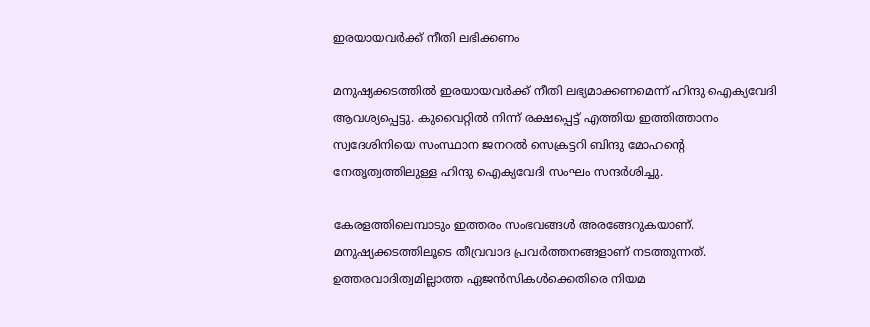ഇരയായവര്‍ക്ക് നീതി ലഭിക്കണം

മനുഷ്യക്കടത്തില്‍ ഇരയായവര്‍ക്ക് നീതി ലഭ്യമാക്കണമെന്ന് ഹിന്ദു ഐക്യവേദി ആവശ്യപ്പെട്ടു. കുവൈറ്റില്‍ നിന്ന് രക്ഷപ്പെട്ട് എത്തിയ ഇത്തിത്താനം  സ്വദേശിനിയെ സംസ്ഥാന ജനറല്‍ സെക്രട്ടറി ബിന്ദു മോഹന്റെ നേതൃത്വത്തിലുള്ള ഹിന്ദു ഐക്യവേദി സംഘം സന്ദര്‍ശിച്ചു.

കേരളത്തിലെമ്പാടും ഇത്തരം സംഭവങ്ങള്‍ അരങ്ങേറുകയാണ്. മനുഷ്യക്കടത്തിലൂടെ തീവ്രവാദ പ്രവര്‍ത്തനങ്ങളാണ് നടത്തുന്നത്. ഉത്തരവാദിത്വമില്ലാത്ത ഏജന്‍സികള്‍ക്കെതിരെ നിയമ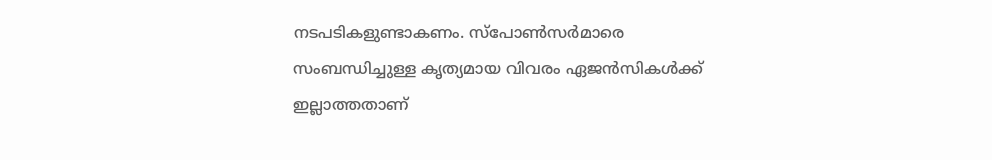നടപടികളുണ്ടാകണം. സ്‌പോണ്‍സര്‍മാരെ സംബന്ധിച്ചുള്ള കൃത്യമായ വിവരം ഏജന്‍സികള്‍ക്ക് ഇല്ലാത്തതാണ്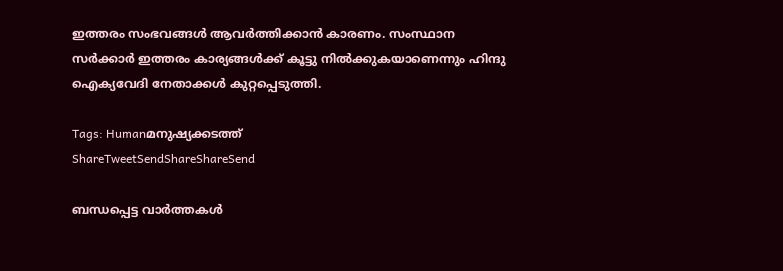ഇത്തരം സംഭവങ്ങള്‍ ആവര്‍ത്തിക്കാന്‍ കാരണം. സംസ്ഥാന സര്‍ക്കാര്‍ ഇത്തരം കാര്യങ്ങള്‍ക്ക് കൂട്ടു നില്‍ക്കുകയാണെന്നും ഹിന്ദു ഐക്യവേദി നേതാക്കള്‍ കുറ്റപ്പെടുത്തി.

Tags: Humanമനുഷ്യക്കടത്ത്‌
ShareTweetSendShareShareSend

ബന്ധപ്പെട്ട വാര്‍ത്തകള്‍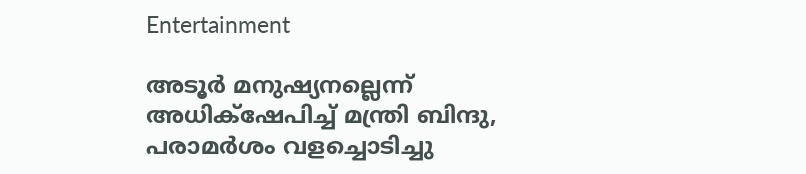Entertainment

അടൂര്‍ മനുഷ്യനല്ലെന്ന് അധിക്‌ഷേപിച്ച് മന്ത്രി ബിന്ദു, പരാമര്‍ശം വളച്ചൊടിച്ചു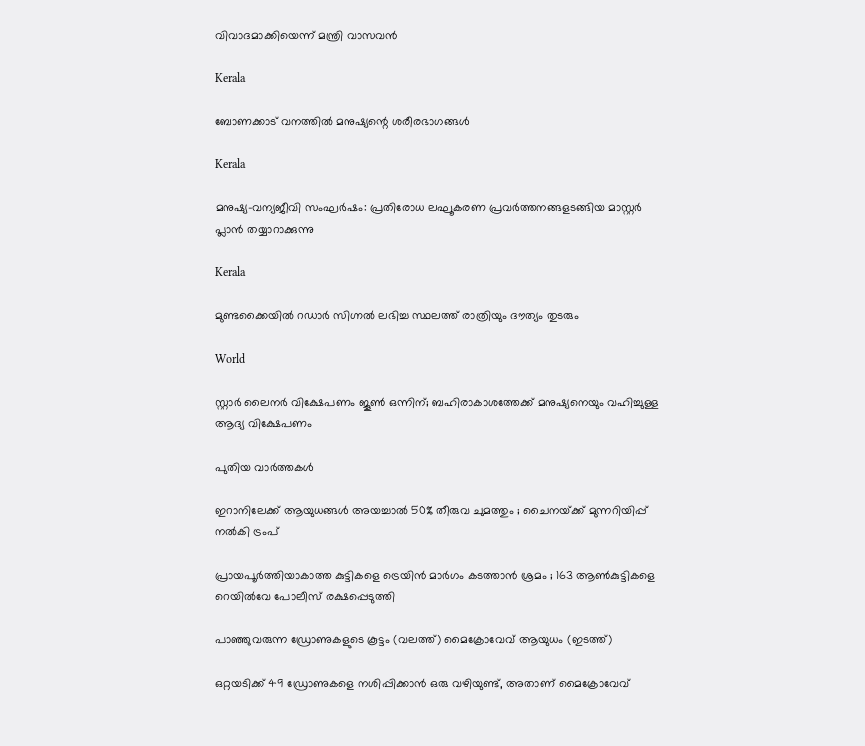വിവാദമാക്കിയെന്ന് മന്ത്രി വാസവന്‍

Kerala

ബോണക്കാട് വനത്തില്‍ മനുഷ്യന്റെ ശരീരഭാഗങ്ങള്‍

Kerala

മനുഷ്യ-വന്യജീവി സംഘര്‍ഷം: പ്രതിരോധ ലഘൂകരണ പ്രവര്‍ത്തനങ്ങളടങ്ങിയ മാസ്റ്റര്‍ പ്ലാന്‍ തയ്യാറാക്കുന്നു

Kerala

മുണ്ടക്കൈയില്‍ റഡാര്‍ സിഗ്നല്‍ ലഭിച്ച സ്ഥലത്ത് രാത്രിയും ദൗത്യം തുടരും

World

സ്റ്റാര്‍ ലൈനര്‍ വിക്ഷേപണം ജൂണ്‍ ഒന്നിന്; ബഹിരാകാശത്തേക്ക് മനുഷ്യനെയും വഹിച്ചുള്ള ആദ്യ വിക്ഷേപണം

പുതിയ വാര്‍ത്തകള്‍

ഇറാനിലേക്ക് ആയുധങ്ങൾ അയച്ചാൽ 50% തീരുവ ചുമത്തും ; ചൈനയ്‌ക്ക് മുന്നറിയിപ്പ് നൽകി ട്രംപ്

പ്രായപൂർത്തിയാകാത്ത കുട്ടികളെ ട്രെയിൻ മാർഗം കടത്താൻ ശ്രമം ; 163 ആൺകുട്ടികളെ റെയിൽവേ പോലീസ് രക്ഷപ്പെടുത്തി

പാഞ്ഞുവരുന്ന ഡ്രോണുകളുടെ കൂട്ടം (വലത്ത്) മൈക്രോവേവ് ആയുധം (ഇടത്ത്)

ഒറ്റയടിക്ക് 49 ഡ്രോണുകളെ നശിപ്പിക്കാന്‍ ഒരു വഴിയുണ്ട്, അതാണ് മൈക്രോവേവ്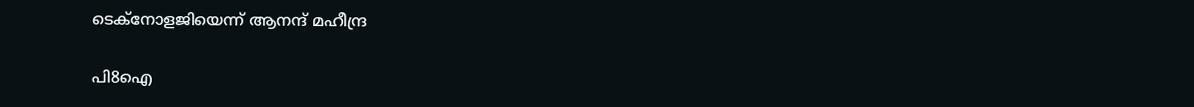ടെക്നോളജിയെന്ന് ആനന്ദ് മഹീന്ദ്ര

പി8ഐ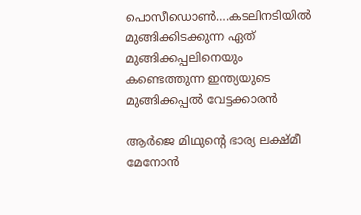പൊസീഡൊണ്‍….കടലിനടിയില്‍ മുങ്ങിക്കിടക്കുന്ന ഏത് മുങ്ങിക്കപ്പലിനെയും കണ്ടെത്തുന്ന ഇന്ത്യയുടെ മുങ്ങിക്കപ്പല്‍ വേട്ടക്കാരന്‍

ആര്‍ജെ മിഥുന്‍റെ ഭാര്യ ലക്ഷ്മീ മേനോന്‍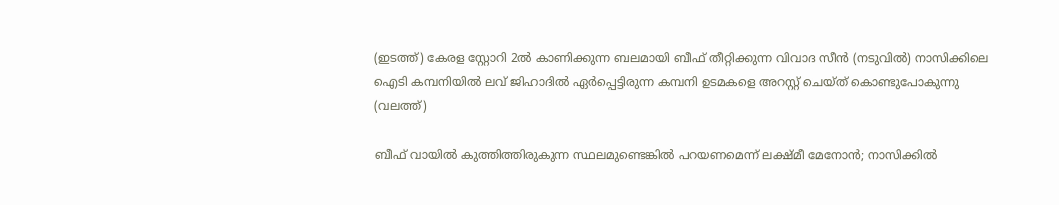(ഇടത്ത്) കേരള സ്റ്റോറി 2ല്‍ കാണിക്കുന്ന ബലമായി ബീഫ് തീറ്റിക്കുന്ന വിവാദ സീന്‍ (നടുവില്‍) നാസിക്കിലെ ഐടി കമ്പനിയില്‍ ലവ് ജിഹാദില്‍ ഏര്‍പ്പെട്ടിരുന്ന കമ്പനി ഉടമകളെ അറസ്റ്റ് ചെയ്ത് കൊണ്ടുപോകുന്നു (വലത്ത്)

ബീഫ് വായില്‍ കുത്തിത്തിരുകുന്ന സ്ഥലമുണ്ടെങ്കില്‍ പറയണമെന്ന് ലക്ഷ്മീ മേനോന്‍; നാസിക്കില്‍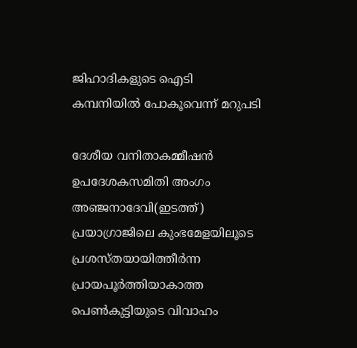ജിഹാദികളുടെ ഐടി കമ്പനിയില്‍ പോകൂവെന്ന് മറുപടി

ദേശീയ വനിതാകമ്മീഷന്‍ ഉപദേശകസമിതി അംഗം അഞ്ജനാദേവി(ഇടത്ത്) പ്രയാഗ്രാജിലെ കുംഭമേളയിലൂടെ പ്രശസ്തയായിത്തീര്‍ന്ന പ്രായപൂര്‍ത്തിയാകാത്ത പെണ്‍കുട്ടിയുടെ വിവാഹം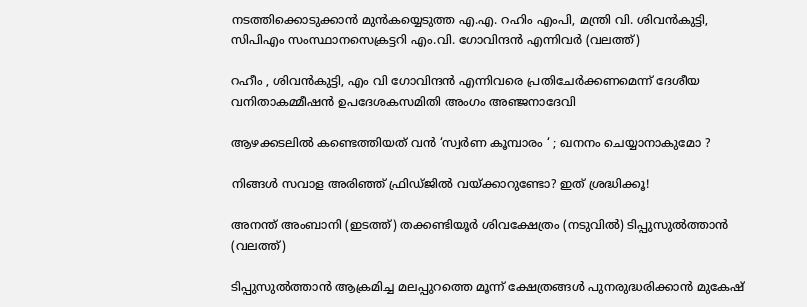നടത്തിക്കൊടുക്കാന്‍ മുന്‍കയ്യെടുത്ത എ.എ. റഹിം എംപി, മന്ത്രി വി. ശിവന്‍കുട്ടി, സിപിഎം സംസ്ഥാനസെക്രട്ടറി എം.വി. ഗോവിന്ദന്‍ എന്നിവര്‍ (വലത്ത്)

റഹീം , ശിവൻകുട്ടി, എം വി ഗോവിന്ദൻ എന്നിവരെ പ്രതിചേര്‍ക്കണമെന്ന് ദേശീയ വനിതാകമ്മീഷന്‍ ഉപദേശകസമിതി അംഗം അഞ്ജനാദേവി

ആഴക്കടലിൽ കണ്ടെത്തിയത് വൻ ‘സ്വർണ കൂമ്പാരം ‘ ; ഖനനം ചെയ്യാനാകുമോ ?

നിങ്ങൾ സവാള അരിഞ്ഞ് ഫ്രിഡ്ജില്‍‌‍ വയ്‌ക്കാറുണ്ടോ? ഇത് ശ്രദ്ധിക്കൂ!

അനന്ത് അംബാനി (ഇടത്ത്) തക്കണ്ടിയൂര്‍ ശിവക്ഷേത്രം (നടുവില്‍) ടിപ്പുസുല്‍ത്താന്‍ (വലത്ത്)

ടിപ്പുസുല്‍ത്താന്‍ ആക്രമിച്ച മലപ്പുറത്തെ മൂന്ന് ക്ഷേത്രങ്ങള്‍ പുനരുദ്ധരിക്കാന്‍ മുകേഷ്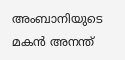അംബാനിയുടെ മകന്‍ അനന്ത്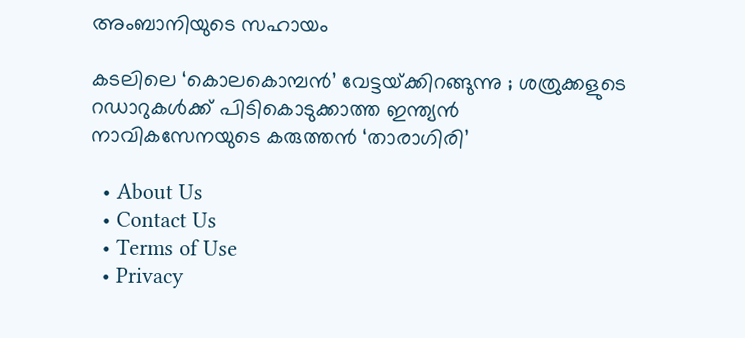അംബാനിയുടെ സഹായം

കടലിലെ ‘കൊലകൊമ്പൻ’ വേട്ടയ്‌ക്കിറങ്ങുന്നു ; ശത്രുക്കളുടെ റഡാറുകൾക്ക് പിടികൊടുക്കാത്ത ഇന്ത്യൻ നാവികസേനയുടെ കരുത്തൻ ‘താരാഗിരി’

  • About Us
  • Contact Us
  • Terms of Use
  • Privacy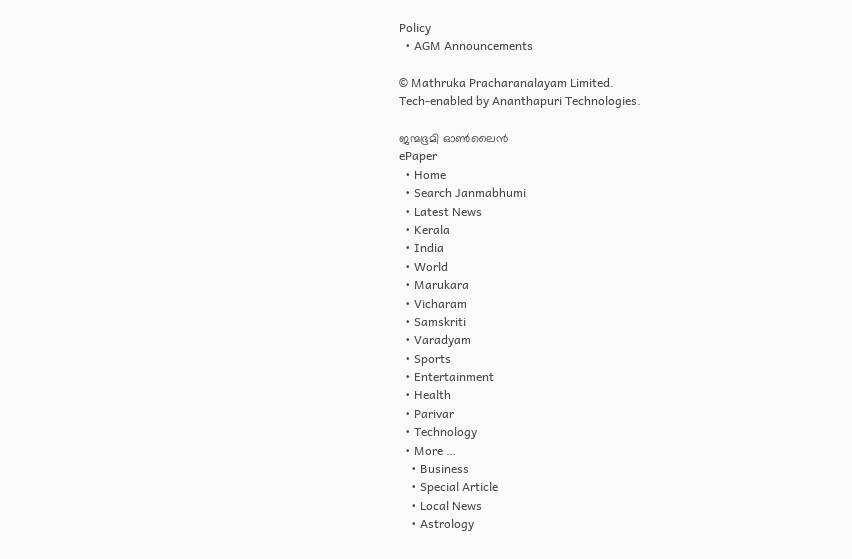Policy
  • AGM Announcements

© Mathruka Pracharanalayam Limited.
Tech-enabled by Ananthapuri Technologies.

ജന്മഭൂമി ഓണ്‍ലൈന്‍
ePaper
  • Home
  • Search Janmabhumi
  • Latest News
  • Kerala
  • India
  • World
  • Marukara
  • Vicharam
  • Samskriti
  • Varadyam
  • Sports
  • Entertainment
  • Health
  • Parivar
  • Technology
  • More …
    • Business
    • Special Article
    • Local News
    • Astrology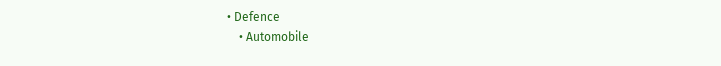• Defence
    • Automobile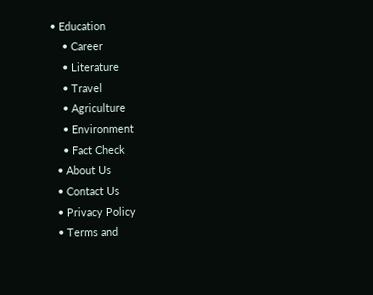• Education
    • Career
    • Literature
    • Travel
    • Agriculture
    • Environment
    • Fact Check
  • About Us
  • Contact Us
  • Privacy Policy
  • Terms and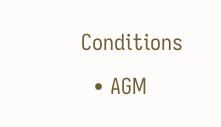Conditions
  • AGM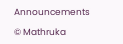Announcements

© Mathruka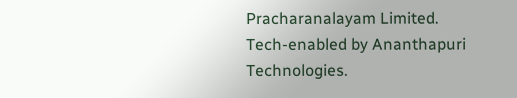Pracharanalayam Limited.
Tech-enabled by Ananthapuri Technologies.